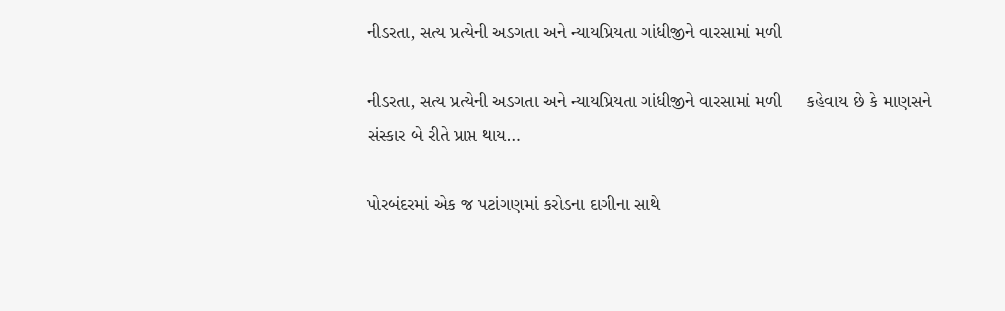નીડરતા, સત્ય પ્રત્યેની અડગતા અને ન્યાયપ્રિયતા ગાંધીજીને વારસામાં મળી

નીડરતા, સત્ય પ્રત્યેની અડગતા અને ન્યાયપ્રિયતા ગાંધીજીને વારસામાં મળી     કહેવાય છે કે માણસને સંસ્કાર બે રીતે પ્રાપ્ત થાય…

પોરબંદરમાં એક જ પટાંગણમાં કરોડના દાગીના સાથે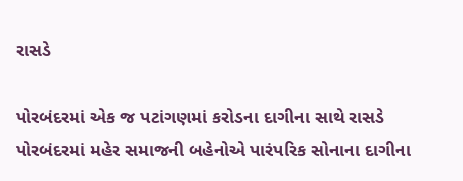રાસડે

પોરબંદરમાં એક જ પટાંગણમાં કરોડના દાગીના સાથે રાસડે   પોરબંદરમાં મહેર સમાજની બહેનોએ પારંપરિક સોનાના દાગીના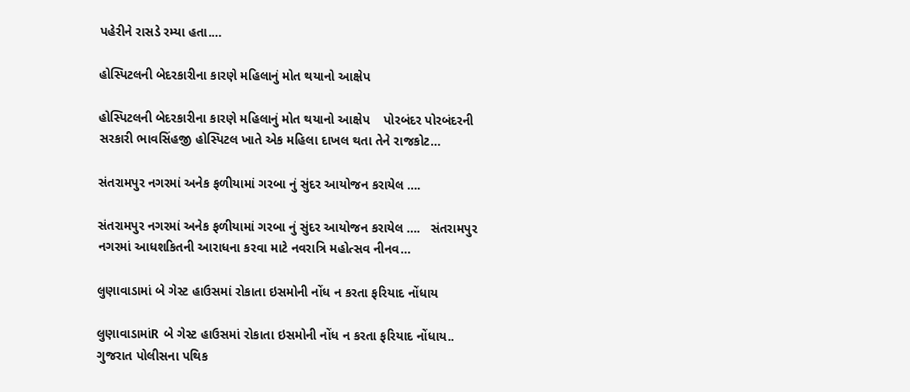પહેરીને રાસડે રમ્યા હતા.…

હોસ્પિટલની બેદરકારીના કારણે મહિલાનું મોત થયાનો આક્ષેપ

હોસ્પિટલની બેદરકારીના કારણે મહિલાનું મોત થયાનો આક્ષેપ    પોરબંદર પોરબંદરની સરકારી ભાવસિંહજી હોસ્પિટલ ખાતે એક મહિલા દાખલ થતા તેને રાજકોટ…

સંતરામપુર નગરમાં અનેક ફળીયામાં ગરબા નું સુંદર આયોજન કરાયેલ ….

સંતરામપુર નગરમાં અનેક ફળીયામાં ગરબા નું સુંદર આયોજન કરાયેલ ….   સંતરામપુર નગરમાં આધશકિતની આરાધના કરવા માટે નવરાત્રિ મહોત્સવ નીનવ…

લુણાવાડામાં બે ગેસ્ટ હાઉસમાં રોકાતા ઇસમોની નોંધ ન કરતા ફરિયાદ નોંધાય

લુણાવાડામાંR બે ગેસ્ટ હાઉસમાં રોકાતા ઇસમોની નોંધ ન કરતા ફરિયાદ નોંધાય..     ગુજરાત પોલીસના પથિક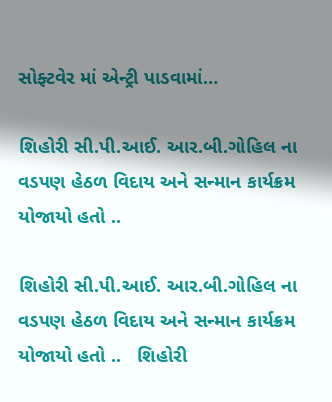સોફ્ટવેર માં એન્ટ્રી પાડવામાં…

શિહોરી સી.પી.આઈ. આર.બી.ગોહિલ ના વડપણ હેઠળ વિદાય અને સન્માન કાર્યક્રમ યોજાયો હતો ..

શિહોરી સી.પી.આઈ. આર.બી.ગોહિલ ના વડપણ હેઠળ વિદાય અને સન્માન કાર્યક્રમ યોજાયો હતો ..   શિહોરી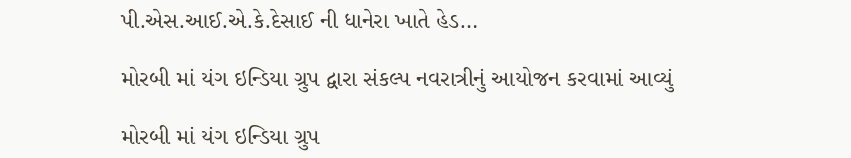પી.એસ.આઈ.એ.કે.દેસાઈ ની ધાનેરા ખાતે હેડ…

મોરબી માં યંગ ઇન્ડિયા ગ્રુપ દ્વારા સંકલ્પ નવરાત્રીનું આયોજન કરવામાં આવ્યું

મોરબી માં યંગ ઇન્ડિયા ગ્રુપ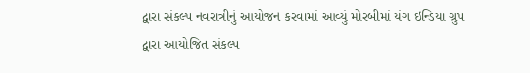દ્વારા સંકલ્પ નવરાત્રીનું આયોજન કરવામાં આવ્યું મોરબીમાં યંગ ઇન્ડિયા ગ્રુપ દ્વારા આયોજિત સંકલ્પ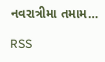નવરાત્રીમા તમામ…

RSS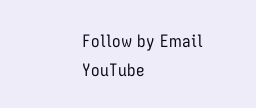Follow by Email
YouTube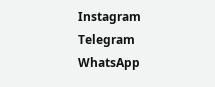Instagram
Telegram
WhatsApp